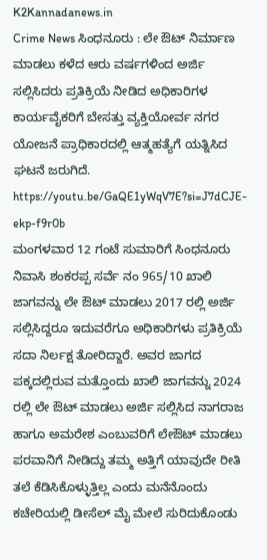K2Kannadanews.in
Crime News ಸಿಂಧನೂರು : ಲೇ ಔಟ್ ನಿರ್ಮಾಣ ಮಾಡಲು ಕಳೆದ ಆರು ವರ್ಷಗಳಿಂದ ಅರ್ಜಿ ಸಲ್ಲಿಸಿದರು ಪ್ರತಿಕ್ರಿಯೆ ನೀಡಿದ ಅಧಿಕಾರಿಗಳ ಕಾರ್ಯವೈಕರಿಗೆ ಬೇಸತ್ತು ವ್ಯಕ್ತಿಯೋರ್ವ ನಗರ ಯೋಜನೆ ಪ್ರಾಧಿಕಾರದಲ್ಲಿ ಆತ್ಮಹತ್ಯೆಗೆ ಯತ್ನಿಸಿದ ಘಟನೆ ಜರುಗಿದೆ.
https://youtu.be/GaQE1yWqV7E?si=J7dCJE-ekp-f9r0b
ಮಂಗಳವಾರ 12 ಗಂಟೆ ಸುಮಾರಿಗೆ ಸಿಂಧನೂರು ನಿವಾಸಿ ಶಂಕರಪ್ಪ ಸರ್ವೆ ನಂ 965/10 ಖಾಲಿ ಜಾಗವನ್ನು ಲೇ ಔಟ್ ಮಾಡಲು 2017 ರಲ್ಲಿ ಅರ್ಜಿ ಸಲ್ಲಿಸಿದ್ದರೂ ಇದುವರೆಗೂ ಅಧಿಕಾರಿಗಳು ಪ್ರತಿಕ್ರಿಯೆ ಸದಾ ನಿರ್ಲಕ್ಷ ತೋರಿದ್ದಾರೆ. ಅವರ ಜಾಗದ ಪಕ್ಕದಲ್ಲಿರುವ ಮತ್ತೊಂದು ಖಾಲಿ ಜಾಗವನ್ನು 2024 ರಲ್ಲಿ ಲೇ ಔಟ್ ಮಾಡಲು ಅರ್ಜಿ ಸಲ್ಲಿಸಿದ ನಾಗರಾಜ ಹಾಗೂ ಅಮರೇಶ ಎಂಬುವರಿಗೆ ಲೇಔಟ್ ಮಾಡಲು ಪರವಾನಿಗೆ ನೀಡಿದ್ದು ತಮ್ಮ ಅತ್ತಿಗೆ ಯಾವುದೇ ರೀತಿ ತಲೆ ಕೆಡಿಸಿಕೊಳ್ಳುತ್ತಿಲ್ಲ ಎಂದು ಮನೆನೊಂದು ಕಚೇರಿಯಲ್ಲಿ ಡೀಸೆಲ್ ಮೈ ಮೇಲೆ ಸುರಿದುಕೊಂಡು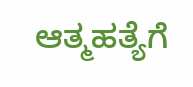ಆತ್ಮಹತ್ಯೆಗೆ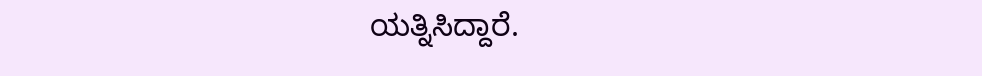ಯತ್ನಿಸಿದ್ದಾರೆ.